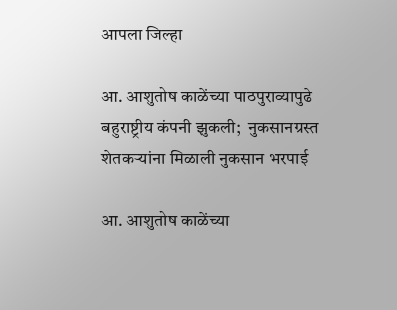आपला जिल्हा

आ. आशुतोष काळेंच्या पाठपुराव्यापुढे बहुराष्ट्रीय कंपनी झुकली;  नुकसानग्रस्त शेतकऱ्यांना मिळाली नुकसान भरपाई

आ. आशुतोष काळेंच्या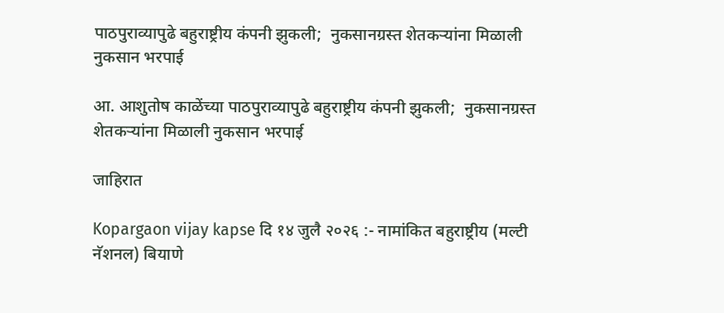पाठपुराव्यापुढे बहुराष्ट्रीय कंपनी झुकली;  नुकसानग्रस्त शेतकऱ्यांना मिळाली नुकसान भरपाई

आ. आशुतोष काळेंच्या पाठपुराव्यापुढे बहुराष्ट्रीय कंपनी झुकली;  नुकसानग्रस्त शेतकऱ्यांना मिळाली नुकसान भरपाई

जाहिरात

Kopargaon vijay kapse दि १४ जुलै २०२६ :- नामांकित बहुराष्ट्रीय (मल्टी नॅशनल) बियाणे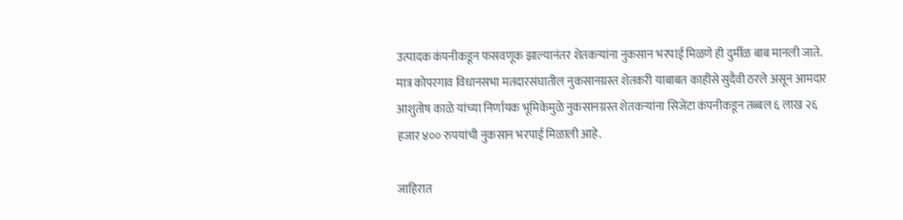उत्पादक कंपनीकडून फसवणूक झाल्यानंतर शेतकऱ्यांना नुकसान भरपाई मिळणे ही दुर्मीळ बाब मानली जाते. मात्र कोपरगाव विधानसभा मतदारसंघातील नुकसानग्रस्त शेतकरी याबाबत काहीसे सुदैवी ठरले असून आमदार आशुतोष काळे यांच्या निर्णायक भूमिकेमुळे नुकसानग्रस्त शेतकऱ्यांना सिजेंटा कंपनीकडून तब्बल ६ लाख २६ हजार ४०० रुपयांची नुकसान भरपाई मिळाली आहे.

जाहिरात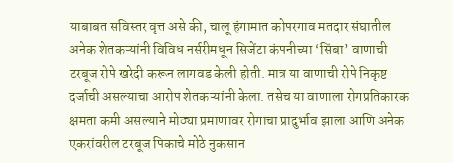याबाबत सविस्तर वृत्त असे की, चालू हंगामात कोपरगाव मतदार संघातील अनेक शेतकऱ्यांनी विविध नर्सरीमधून सिजेंटा कंपनीच्या ‘सिंबा’ वाणाची टरबूज रोपे खरेदी करून लागवड केली होती. मात्र या वाणाची रोपे निकृष्ट दर्जाची असल्याचा आरोप शेतकऱ्यांनी केला. तसेच या वाणाला रोगप्रतिकारक क्षमता कमी असल्याने मोठ्या प्रमाणावर रोगाचा प्रादुर्भाव झाला आणि अनेक एकरांवरील टरबूज पिकाचे मोठे नुकसान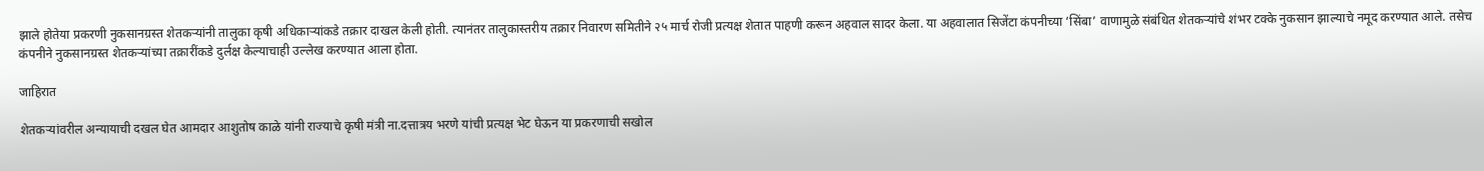झाले होतेया प्रकरणी नुकसानग्रस्त शेतकऱ्यांनी तालुका कृषी अधिकाऱ्यांकडे तक्रार दाखल केली होती. त्यानंतर तालुकास्तरीय तक्रार निवारण समितीने २५ मार्च रोजी प्रत्यक्ष शेतात पाहणी करून अहवाल सादर केला. या अहवालात सिजेंटा कंपनीच्या ‘सिंबा’ वाणामुळे संबंधित शेतकऱ्यांचे शंभर टक्के नुकसान झाल्याचे नमूद करण्यात आले. तसेच कंपनीने नुकसानग्रस्त शेतकऱ्यांच्या तक्रारींकडे दुर्लक्ष केल्याचाही उल्लेख करण्यात आला होता.

जाहिरात

शेतकऱ्यांवरील अन्यायाची दखल घेत आमदार आशुतोष काळे यांनी राज्याचे कृषी मंत्री ना.दत्तात्रय भरणे यांची प्रत्यक्ष भेट घेऊन या प्रकरणाची सखोल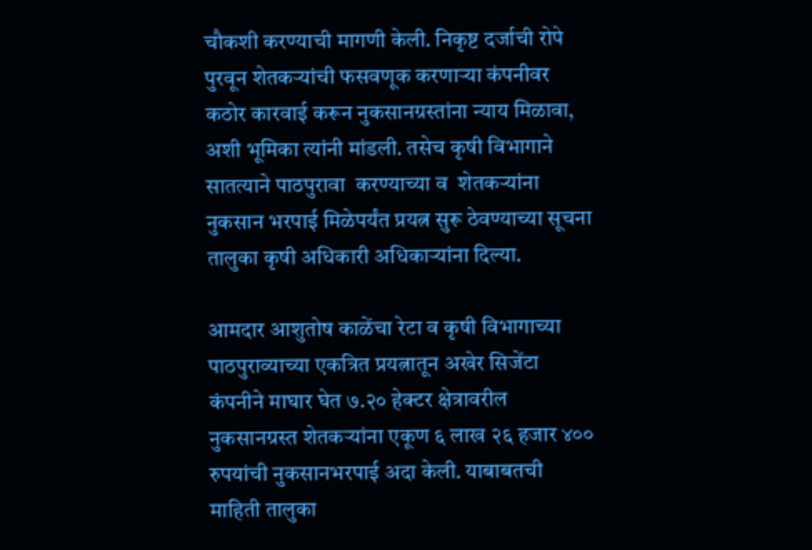चौकशी करण्याची मागणी केली. निकृष्ट दर्जाची रोपे पुरवून शेतकऱ्यांची फसवणूक करणाऱ्या कंपनीवर कठोर कारवाई करून नुकसानग्रस्तांना न्याय मिळावा, अशी भूमिका त्यांनी मांडली. तसेच कृषी विभागाने सातत्याने पाठपुरावा  करण्याच्या व  शेतकऱ्यांना नुकसान भरपाई मिळेपर्यंत प्रयत्न सुरू ठेवण्याच्या सूचना तालुका कृषी अधिकारी अधिकाऱ्यांना दिल्या.

आमदार आशुतोष काळेंचा रेटा व कृषी विभागाच्या पाठपुराव्याच्या एकत्रित प्रयत्नातून अखेर सिजेंटा कंपनीने माघार घेत ७.२० हेक्टर क्षेत्रावरील नुकसानग्रस्त शेतकऱ्यांना एकूण ६ लाख २६ हजार ४०० रुपयांची नुकसानभरपाई अदा केली. याबाबतची माहिती तालुका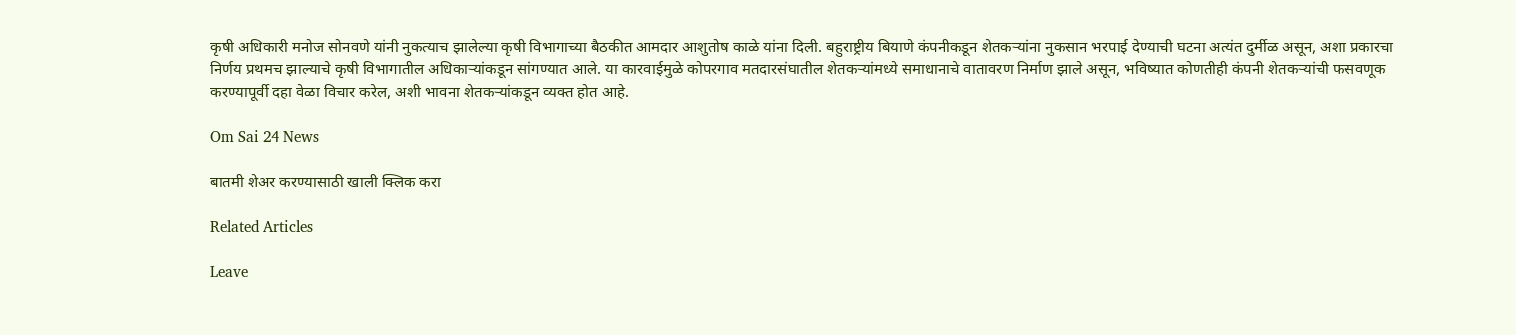कृषी अधिकारी मनोज सोनवणे यांनी नुकत्याच झालेल्या कृषी विभागाच्या बैठकीत आमदार आशुतोष काळे यांना दिली. बहुराष्ट्रीय बियाणे कंपनीकडून शेतकऱ्यांना नुकसान भरपाई देण्याची घटना अत्यंत दुर्मीळ असून, अशा प्रकारचा निर्णय प्रथमच झाल्याचे कृषी विभागातील अधिकाऱ्यांकडून सांगण्यात आले. या कारवाईमुळे कोपरगाव मतदारसंघातील शेतकऱ्यांमध्ये समाधानाचे वातावरण निर्माण झाले असून, भविष्यात कोणतीही कंपनी शेतकऱ्यांची फसवणूक करण्यापूर्वी दहा वेळा विचार करेल, अशी भावना शेतकऱ्यांकडून व्यक्त होत आहे.

Om Sai 24 News

बातमी शेअर करण्यासाठी खाली क्लिक करा

Related Articles

Leave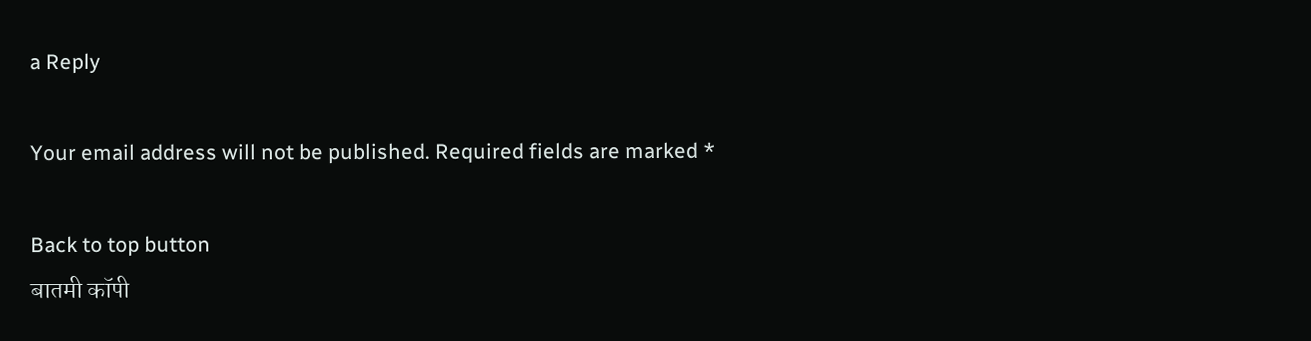a Reply

Your email address will not be published. Required fields are marked *

Back to top button
बातमी कॉपी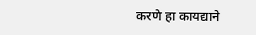करणे हा कायद्याने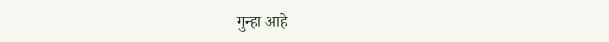गुन्हा आहे